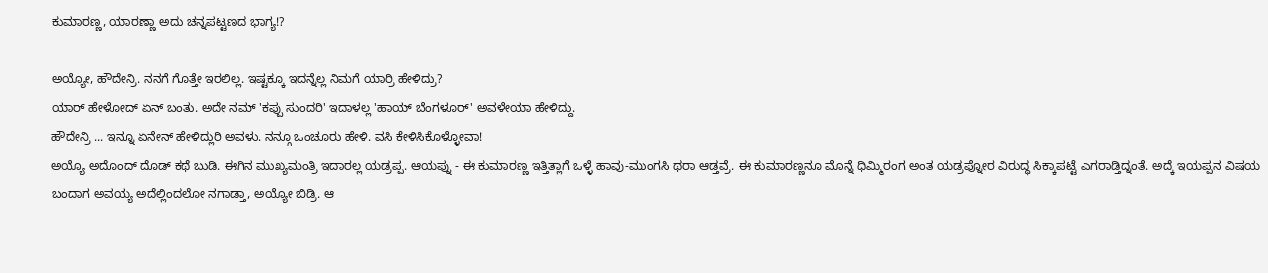ಕುಮಾರಣ್ಣ, ಯಾರಣ್ಣಾ ಅದು ಚನ್ನಪಟ್ಟಣದ ಭಾಗ್ಯ!?

ಅಯ್ಯೋ, ಹೌದೇನ್ರಿ. ನನಗೆ ಗೊತ್ತೇ ಇರಲಿಲ್ಲ. ಇಷ್ಟಕ್ಕೂ ಇದನ್ನೆಲ್ಲ ನಿಮಗೆ ಯಾರ್ರಿ ಹೇಳಿದ್ರು?
ಯಾರ್ ಹೇಳೋದ್ ಏನ್ ಬಂತು. ಅದೇ ನಮ್ 'ಕಪ್ಪು ಸುಂದರಿ' ಇದಾಳಲ್ಲ 'ಹಾಯ್ ಬೆಂಗಳೂರ್' ಅವಳೇಯಾ ಹೇಳಿದ್ದು.
ಹೌದೇನ್ರಿ ... ಇನ್ನೂ ಏನೇನ್ ಹೇಳಿದ್ಲುರಿ ಅವಳು. ನನ್ಗೂ ಒಂಚೂರು ಹೇಳಿ. ವಸಿ ಕೇಳಿಸಿಕೊಳ್ಳೋವಾ!
ಅಯ್ಯೊ ಅದೊಂದ್ ದೊಡ್ ಕಥೆ ಬುಡಿ. ಈಗಿನ ಮುಖ್ಯಮಂತ್ರಿ ಇದಾರಲ್ಲ ಯಡ್ರಪ್ಪ. ಆಯಪ್ನು - ಈ ಕುಮಾರಣ್ಣ ಇತ್ತಿತ್ಲಾಗೆ ಒಳ್ಳೆ ಹಾವು-ಮುಂಗಸಿ ಥರಾ ಆಡ್ತವ್ರೆ. ಈ ಕುಮಾರಣ್ಣನೂ ಮೊನ್ನೆ ಧಿಮ್ಮಿರಂಗ ಅಂತ ಯಡ್ರಪ್ನೋರ ವಿರುದ್ಧ ಸಿಕ್ಕಾಪಟ್ಟೆ ಎಗರಾಡ್ತಿದ್ನಂತೆ. ಅದ್ಕೆ ಇಯಪ್ಪನ ವಿಷಯ ಬಂದಾಗ ಅವಯ್ಯ ಅದೆಲ್ಲಿಂದಲೋ ನಗಾಡ್ತಾ, ಅಯ್ಯೋ ಬಿಡ್ರಿ. ಆ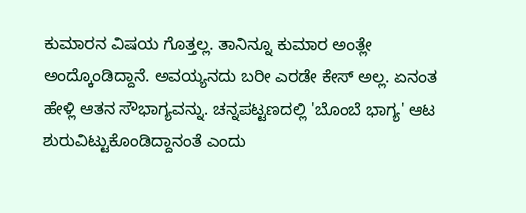ಕುಮಾರನ ವಿಷಯ ಗೊತ್ತಲ್ಲ. ತಾನಿನ್ನೂ ಕುಮಾರ ಅಂತ್ಲೇ ಅಂದ್ಕೊಂಡಿದ್ದಾನೆ. ಅವಯ್ಯನದು ಬರೀ ಎರಡೇ ಕೇಸ್ ಅಲ್ಲ. ಏನಂತ ಹೇಳ್ಲಿ ಆತನ ಸೌಭಾಗ್ಯವನ್ನು. ಚನ್ನಪಟ್ಟಣದಲ್ಲಿ 'ಬೊಂಬೆ ಭಾಗ್ಯ' ಆಟ ಶುರುವಿಟ್ಟುಕೊಂಡಿದ್ದಾನಂತೆ ಎಂದು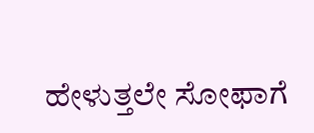ಹೇಳುತ್ತಲೇ ಸೋಫಾಗೆ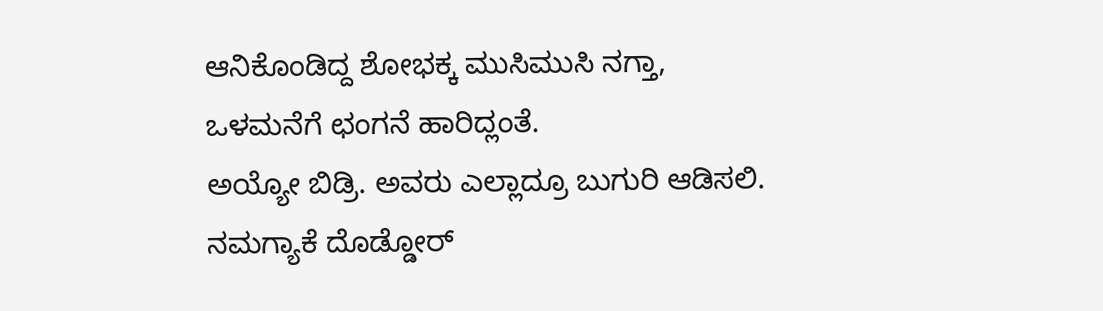ಆನಿಕೊಂಡಿದ್ದ ಶೋಭಕ್ಕ ಮುಸಿಮುಸಿ ನಗ್ತಾ, ಒಳಮನೆಗೆ ಛಂಗನೆ ಹಾರಿದ್ಲಂತೆ.
ಅಯ್ಯೋ ಬಿಡ್ರಿ. ಅವರು ಎಲ್ಲಾದ್ರೂ ಬುಗುರಿ ಆಡಿಸಲಿ. ನಮಗ್ಯಾಕೆ ದೊಡ್ಡೋರ್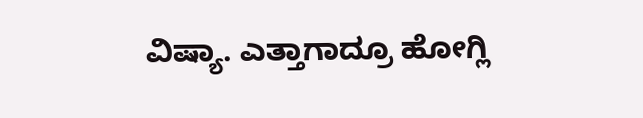ವಿಷ್ಯಾ. ಎತ್ತಾಗಾದ್ರೂ ಹೋಗ್ಲಿ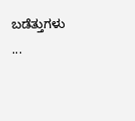ಬಡೆತ್ತುಗಳು ...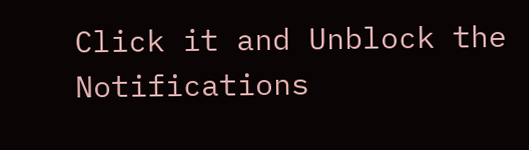Click it and Unblock the Notifications